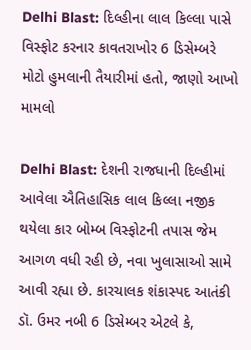Delhi Blast: દિલ્હીના લાલ કિલ્લા પાસે વિસ્ફોટ કરનાર કાવતરાખોર 6 ડિસેમ્બરે મોટો હુમલાની તૈયારીમાં હતો, જાણો આખો મામલો

Delhi Blast: દેશની રાજધાની દિલ્હીમાં આવેલા ઐતિહાસિક લાલ કિલ્લા નજીક થયેલા કાર બોમ્બ વિસ્ફોટની તપાસ જેમ આગળ વધી રહી છે, નવા ખુલાસાઓ સામે આવી રહ્યા છે. કારચાલક શંકાસ્પદ આતંકી ડૉ. ઉમર નબી 6 ડિસેમ્બર એટલે કે,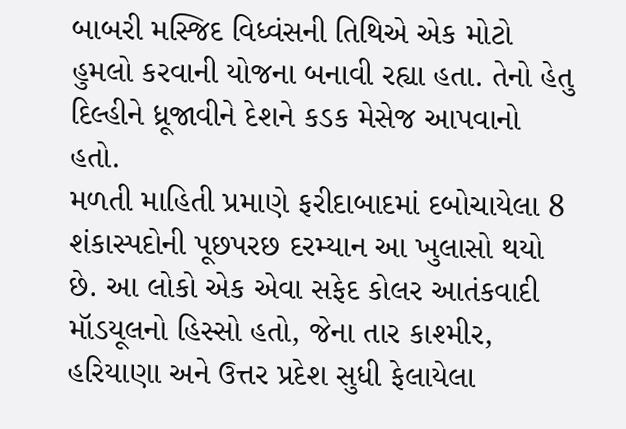બાબરી મસ્જિદ વિધ્વંસની તિથિએ એક મોટો હુમલો કરવાની યોજના બનાવી રહ્યા હતા. તેનો હેતુ દિલ્હીને ધ્રૂજાવીને દેશને કડક મેસેજ આપવાનો હતો.
મળતી માહિતી પ્રમાણે ફરીદાબાદમાં દબોચાયેલા 8 શંકાસ્પદોની પૂછપરછ દરમ્યાન આ ખુલાસો થયો છે. આ લોકો એક એવા સફેદ કોલર આતંકવાદી મૉડયૂલનો હિસ્સો હતો, જેના તાર કાશ્મીર, હરિયાણા અને ઉત્તર પ્રદેશ સુધી ફેલાયેલા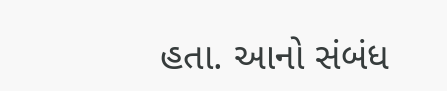હતા. આનો સંબંધ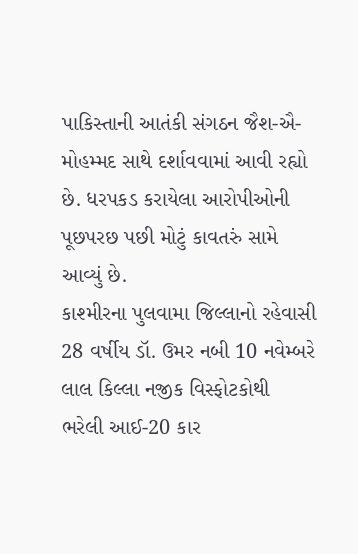પાકિસ્તાની આતંકી સંગઠન જૈશ-ઐ-મોહમ્મદ સાથે દર્શાવવામાં આવી રહ્યો છે. ધરપકડ કરાયેલા આરોપીઓની પૂછપરછ પછી મોટું કાવતરું સામે આવ્યું છે.
કાશ્મીરના પુલવામા જિલ્લાનો રહેવાસી 28 વર્ષીય ડૉ. ઉમર નબી 10 નવેમ્બરે લાલ કિલ્લા નજીક વિસ્ફોટકોથી ભરેલી આઈ-20 કાર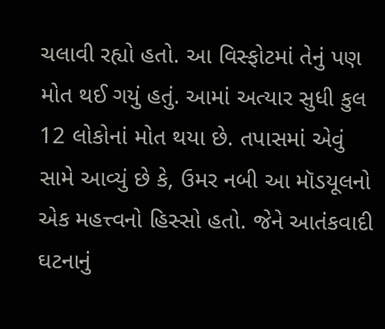ચલાવી રહ્યો હતો. આ વિસ્ફોટમાં તેનું પણ મોત થઈ ગયું હતું. આમાં અત્યાર સુધી કુલ 12 લોકોનાં મોત થયા છે. તપાસમાં એવું સામે આવ્યું છે કે, ઉમર નબી આ મૉડયૂલનો એક મહત્ત્વનો હિસ્સો હતો. જેને આતંકવાદી ઘટનાનું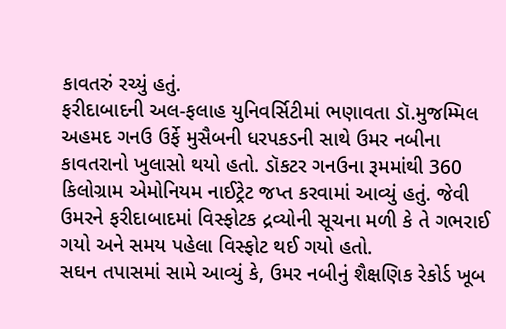કાવતરું રચ્યું હતું.
ફરીદાબાદની અલ-ફલાહ યુનિવર્સિટીમાં ભણાવતા ડૉ.મુજમ્મિલ અહમદ ગનઉ ઉર્ફે મુસૈબની ધરપકડની સાથે ઉમર નબીના કાવતરાનો ખુલાસો થયો હતો. ડૉકટર ગનઉના રૂમમાંથી 360 કિલોગ્રામ એમોનિયમ નાઈટ્રેટ જપ્ત કરવામાં આવ્યું હતું. જેવી ઉમરને ફરીદાબાદમાં વિસ્ફોટક દ્રવ્યોની સૂચના મળી કે તે ગભરાઈ ગયો અને સમય પહેલા વિસ્ફોટ થઈ ગયો હતો.
સઘન તપાસમાં સામે આવ્યું કે, ઉમર નબીનું શૈક્ષણિક રેકોર્ડ ખૂબ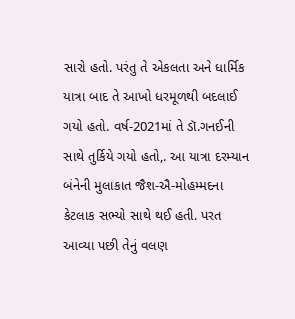સારો હતો. પરંતુ તે એકલતા અને ધાર્મિક યાત્રા બાદ તે આખો ધરમૂળથી બદલાઈ ગયો હતો. વર્ષ-2021માં તે ડૉ.ગનઈની સાથે તુર્કિયે ગયો હતો,. આ યાત્રા દરમ્યાન બંનેની મુલાકાત જૈશ-ઐ-મોહમ્મદના કેટલાક સભ્યો સાથે થઈ હતી. પરત આવ્યા પછી તેનું વલણ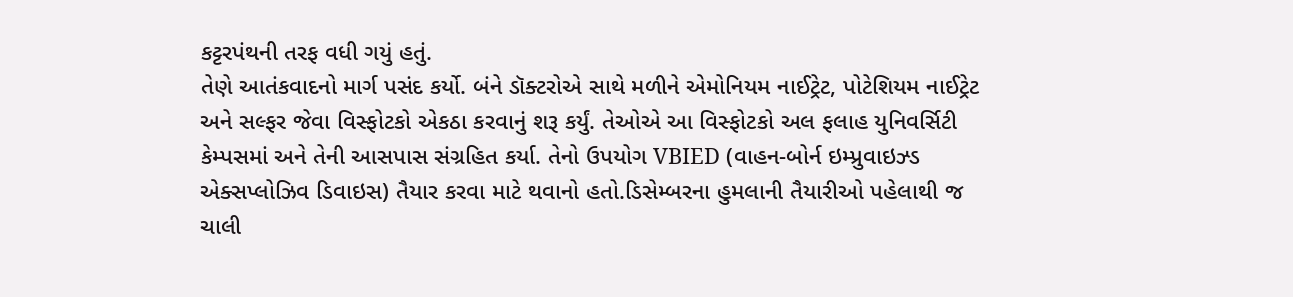કટ્ટરપંથની તરફ વધી ગયું હતું.
તેણે આતંકવાદનો માર્ગ પસંદ કર્યો. બંને ડૉક્ટરોએ સાથે મળીને એમોનિયમ નાઈટ્રેટ, પોટેશિયમ નાઈટ્રેટ અને સલ્ફર જેવા વિસ્ફોટકો એકઠા કરવાનું શરૂ કર્યું. તેઓએ આ વિસ્ફોટકો અલ ફલાહ યુનિવર્સિટી કેમ્પસમાં અને તેની આસપાસ સંગ્રહિત કર્યા. તેનો ઉપયોગ VBIED (વાહન-બોર્ન ઇમ્પ્રુવાઇઝ્ડ એક્સપ્લોઝિવ ડિવાઇસ) તૈયાર કરવા માટે થવાનો હતો.ડિસેમ્બરના હુમલાની તૈયારીઓ પહેલાથી જ ચાલી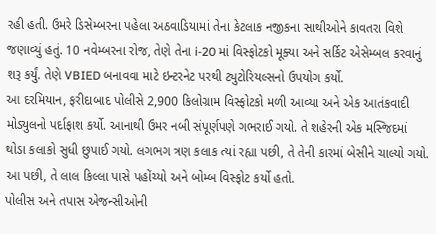રહી હતી. ઉમરે ડિસેમ્બરના પહેલા અઠવાડિયામાં તેના કેટલાક નજીકના સાથીઓને કાવતરા વિશે જણાવ્યું હતું. 10 નવેમ્બરના રોજ, તેણે તેના i-20 માં વિસ્ફોટકો મૂક્યા અને સર્કિટ એસેમ્બલ કરવાનું શરૂ કર્યું. તેણે VBIED બનાવવા માટે ઇન્ટરનેટ પરથી ટ્યુટોરિયલ્સનો ઉપયોગ કર્યો.
આ દરમિયાન, ફરીદાબાદ પોલીસે 2,900 કિલોગ્રામ વિસ્ફોટકો મળી આવ્યા અને એક આતંકવાદી મોડ્યુલનો પર્દાફાશ કર્યો. આનાથી ઉમર નબી સંપૂર્ણપણે ગભરાઈ ગયો. તે શહેરની એક મસ્જિદમાં થોડા કલાકો સુધી છુપાઈ ગયો. લગભગ ત્રણ કલાક ત્યાં રહ્યા પછી, તે તેની કારમાં બેસીને ચાલ્યો ગયો. આ પછી, તે લાલ કિલ્લા પાસે પહોંચ્યો અને બોમ્બ વિસ્ફોટ કર્યો હતો.
પોલીસ અને તપાસ એજન્સીઓની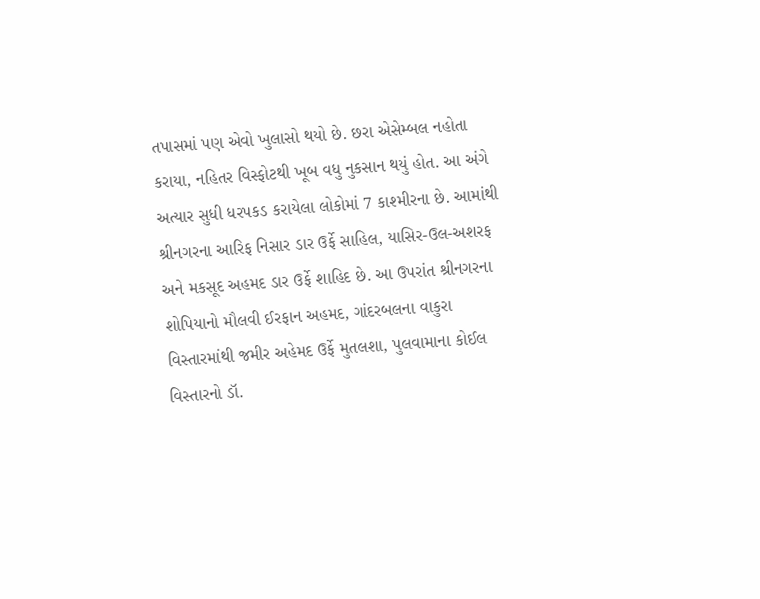તપાસમાં પણ એવો ખુલાસો થયો છે. છરા એસેમ્બલ નહોતા કરાયા, નહિતર વિસ્ફોટથી ખૂબ વધુ નુકસાન થયું હોત. આ અંગે અત્યાર સુધી ધરપકડ કરાયેલા લોકોમાં 7 કાશ્મીરના છે. આમાંથી શ્રીનગરના આરિફ નિસાર ડાર ઉર્ફે સાહિલ, યાસિર-ઉલ-અશરફ અને મકસૂદ અહમદ ડાર ઉર્ફે શાહિદ છે. આ ઉપરાંત શ્રીનગરના શોપિયાનો મૌલવી ઈરફાન અહમદ, ગાંદરબલના વાકુરા વિસ્તારમાંથી જમીર અહેમદ ઉર્ફે મુતલશા, પુલવામાના કોઈલ વિસ્તારનો ડૉ.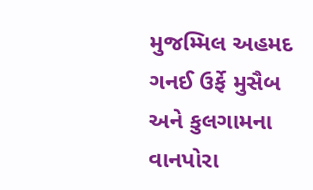મુજમ્મિલ અહમદ ગનઈ ઉર્ફે મુસૈબ અને કુલગામના વાનપોરા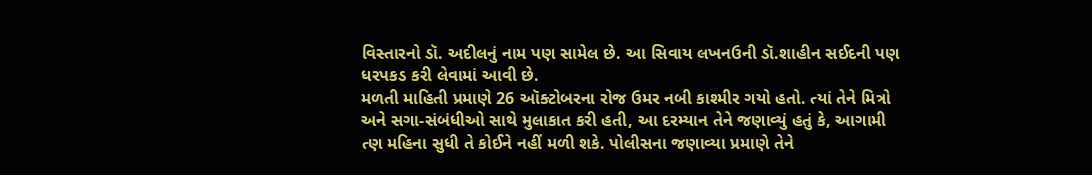વિસ્તારનો ડૉ. અદીલનું નામ પણ સામેલ છે. આ સિવાય લખનઉની ડૉ.શાહીન સઈદની પણ ધરપકડ કરી લેવામાં આવી છે.
મળતી માહિતી પ્રમાણે 26 ઑક્ટોબરના રોજ ઉમર નબી કાશ્મીર ગયો હતો. ત્યાં તેને મિત્રો અને સગા-સંબંધીઓ સાથે મુલાકાત કરી હતી, આ દરમ્યાન તેને જણાવ્યું હતું કે, આગામી ત્ણ મહિના સુધી તે કોઈને નહીં મળી શકે. પોલીસના જણાવ્યા પ્રમાણે તેને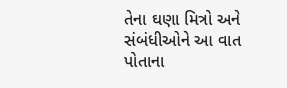તેના ઘણા મિત્રો અને સંબંધીઓને આ વાત પોતાના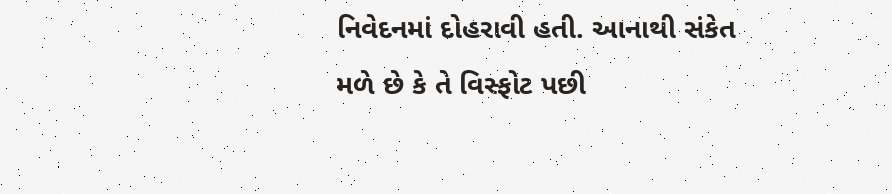નિવેદનમાં દોહરાવી હતી. આનાથી સંકેત મળે છે કે તે વિસ્ફોટ પછી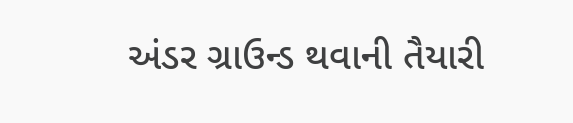અંડર ગ્રાઉન્ડ થવાની તૈયારી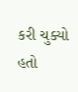કરી ચુક્યો હતો